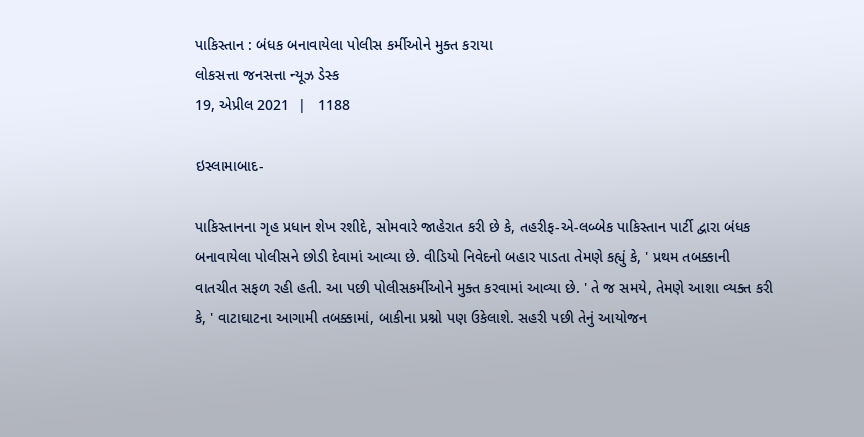પાકિસ્તાન : બંધક બનાવાયેલા પોલીસ કર્મીઓને મુક્ત કરાયા
લોકસત્તા જનસત્તા ન્યૂઝ ડેસ્ક
19, એપ્રીલ 2021  |   1188

ઇસ્લામાબાદ-

પાકિસ્તાનના ગૃહ પ્રધાન શેખ રશીદે, સોમવારે જાહેરાત કરી છે કે, તહરીફ-એ-લબ્બેક પાકિસ્તાન પાર્ટી દ્વારા બંધક બનાવાયેલા પોલીસને છોડી દેવામાં આવ્યા છે. વીડિયો નિવેદનો બહાર પાડતા તેમણે કહ્યું કે, ' પ્રથમ તબક્કાની વાતચીત સફળ રહી હતી. આ પછી પોલીસકર્મીઓને મુક્ત કરવામાં આવ્યા છે. ' તે જ સમયે, તેમણે આશા વ્યક્ત કરી કે, ' વાટાઘાટના આગામી તબક્કામાં, બાકીના પ્રશ્નો પણ ઉકેલાશે. સહરી પછી તેનું આયોજન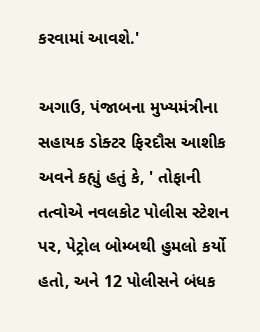કરવામાં આવશે.'

અગાઉ, પંજાબના મુખ્યમંત્રીના સહાયક ડોક્ટર ફિરદૌસ આશીક અવને કહ્યું હતું કે, ' તોફાની તત્વોએ નવલકોટ પોલીસ સ્ટેશન પર, પેટ્રોલ બોમ્બથી હુમલો કર્યો હતો, અને 12 પોલીસને બંધક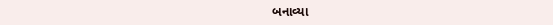બનાવ્યા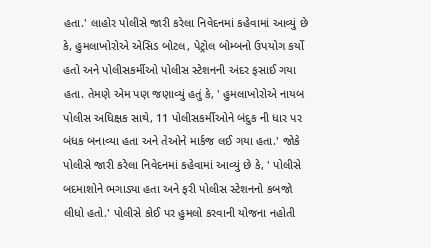હતા.' લાહોર પોલીસે જારી કરેલા નિવેદનમાં કહેવામાં આવ્યું છે કે, હુમલાખોરોએ એસિડ બોટલ, પેટ્રોલ બોમ્બનો ઉપયોગ કર્યો હતો અને પોલીસકર્મીઓ પોલીસ સ્ટેશનની અંદર ફસાઈ ગયા હતા. તેમણે એમ પણ જણાવ્યું હતું કે, ' હુમલાખોરોએ નાયબ પોલીસ અધિક્ષક સાથે, 11 પોલીસકર્મીઓને બંદુક ની ધાર પર બંધક બનાવ્યા હતા અને તેઓને માર્કજ લઈ ગયા હતા.' જોકે પોલીસે જારી કરેલા નિવેદનમાં કહેવામાં આવ્યું છે કે, ' પોલીસે બદમાશોને ભગાડ્યા હતા અને ફરી પોલીસ સ્ટેશનનો કબજો લીધો હતો.' પોલીસે કોઈ પર હુમલો કરવાની યોજના નહોતી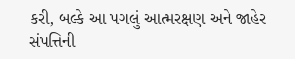કરી, બલ્કે આ પગલું આત્મરક્ષણ અને જાહેર સંપત્તિની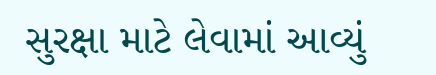સુરક્ષા માટે લેવામાં આવ્યું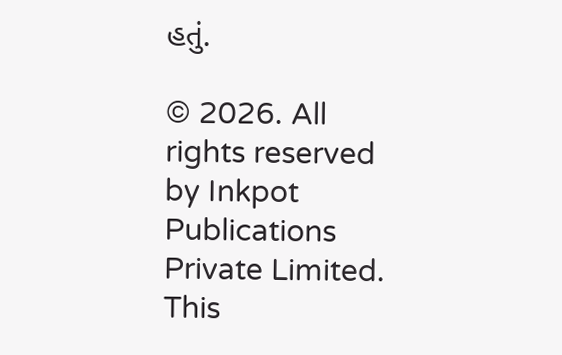હતું.

© 2026. All rights reserved by Inkpot Publications Private Limited.
This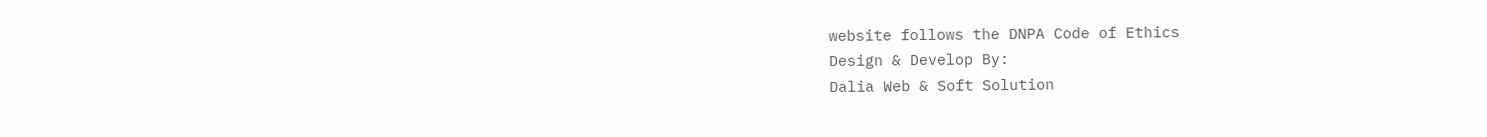website follows the DNPA Code of Ethics
Design & Develop By:
Dalia Web & Soft Solution